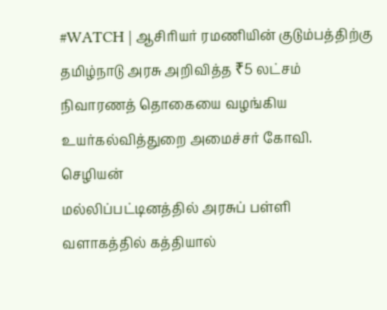#WATCH | ஆசிரியர் ரமணியின் குடும்பத்திற்கு தமிழ்நாடு அரசு அறிவித்த ₹5 லட்சம் நிவாரணத் தொகையை வழங்கிய உயர்கல்வித்துறை அமைச்சர் கோவி. செழியன்
மல்லிப்பட்டினத்தில் அரசுப் பள்ளி வளாகத்தில் கத்தியால்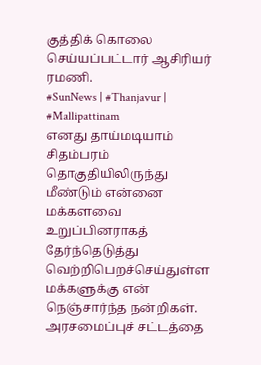குத்திக் கொலை செய்யப்பட்டார் ஆசிரியர் ரமணி.
#SunNews | #Thanjavur | #Mallipattinam
எனது தாய்மடியாம் சிதம்பரம் தொகுதியிலிருந்து மீண்டும் என்னை மக்களவை உறுப்பினராகத் தேர்ந்தெடுத்து வெற்றிபெறச்செய்துள்ள மக்களுக்கு என் நெஞ்சார்ந்த நன்றிகள். அரசமைப்புச் சட்டத்தை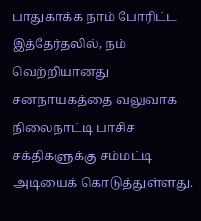பாதுகாக்க நாம் போரிட்ட இத்தேர்தலில், நம் வெற்றியானது சனநாயகத்தை வலுவாக நிலைநாட்டி பாசிச சக்திகளுக்கு சம்மட்டி அடியைக் கொடுத்துள்ளது.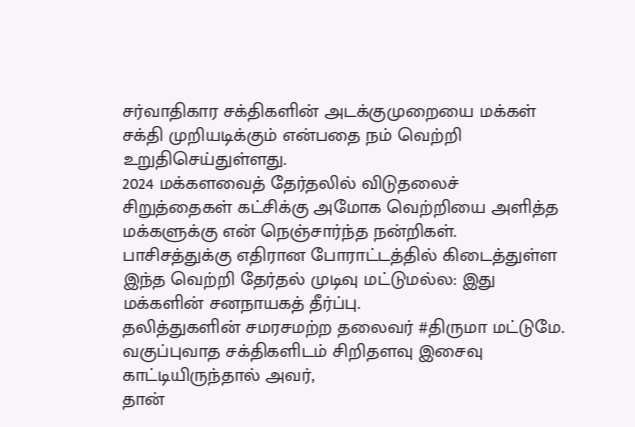சர்வாதிகார சக்திகளின் அடக்குமுறையை மக்கள் சக்தி முறியடிக்கும் என்பதை நம் வெற்றி உறுதிசெய்துள்ளது.
2024 மக்களவைத் தேர்தலில் விடுதலைச் சிறுத்தைகள் கட்சிக்கு அமோக வெற்றியை அளித்த மக்களுக்கு என் நெஞ்சார்ந்த நன்றிகள்.
பாசிசத்துக்கு எதிரான போராட்டத்தில் கிடைத்துள்ள இந்த வெற்றி தேர்தல் முடிவு மட்டுமல்ல: இது மக்களின் சனநாயகத் தீர்ப்பு.
தலித்துகளின் சமரசமற்ற தலைவர் #திருமா மட்டுமே.
வகுப்புவாத சக்திகளிடம் சிறிதளவு இசைவு காட்டியிருந்தால் அவர்,
தான்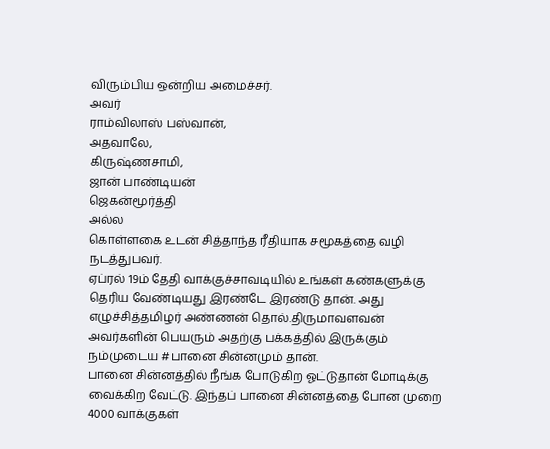விரும்பிய ஒன்றிய அமைச்சர்.
அவர்
ராம்விலாஸ் பஸ்வான்,
அதவாலே,
கிருஷ்ணசாமி,
ஜான் பாண்டியன்
ஜெகன்மூர்த்தி
அல்ல
கொள்ளகை உடன் சித்தாந்த ரீதியாக சமூகத்தை வழி நடத்துபவர்.
ஏப்ரல் 19ம் தேதி வாக்குச்சாவடியில் உங்கள் கண்களுக்கு தெரிய வேண்டியது இரண்டே இரண்டு தான். அது எழுச்சித்தமிழர் அண்ணன் தொல்.திருமாவளவன் அவர்களின் பெயரும் அதற்கு பக்கத்தில் இருக்கும் நம்முடைய #பானை சின்னமும் தான்.
பானை சின்னத்தில் நீங்க போடுகிற ஓட்டுதான் மோடிக்கு வைக்கிற வேட்டு. இந்தப் பானை சின்னத்தை போன முறை 4000 வாக்குகள்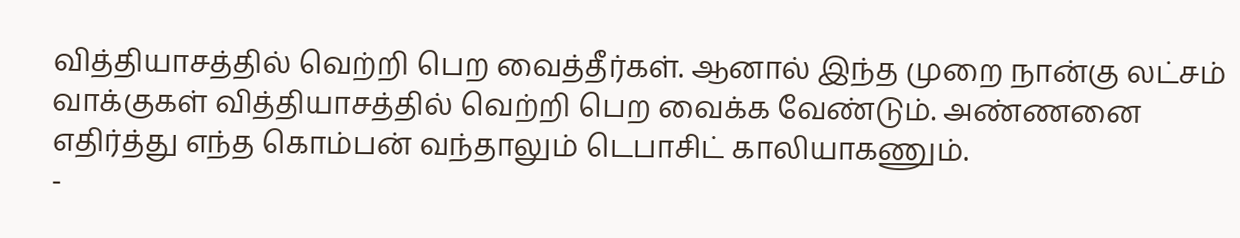வித்தியாசத்தில் வெற்றி பெற வைத்தீர்கள். ஆனால் இந்த முறை நான்கு லட்சம் வாக்குகள் வித்தியாசத்தில் வெற்றி பெற வைக்க வேண்டும். அண்ணனை எதிர்த்து எந்த கொம்பன் வந்தாலும் டெபாசிட் காலியாகணும்.
-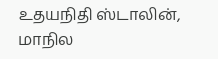உதயநிதி ஸ்டாலின்,
மாநில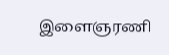இளைஞரணி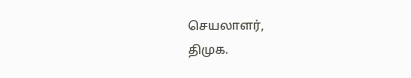செயலாளர்,
திமுக.